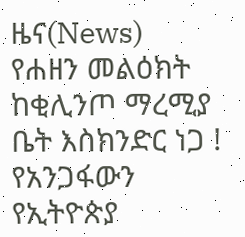ዜና(News)
የሐዘን መልዕክት ከቂሊንጦ ማረሚያ ቤት እስክንድር ነጋ !
የአንጋፋውን የኢትዮጵያ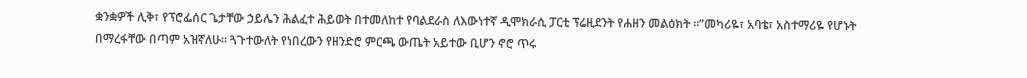ቋንቋዎች ሊቅ፣ የፕሮፌሰር ጌታቸው ኃይሌን ሕልፈተ ሕይወት በተመለከተ የባልደራስ ለእውነተኛ ዲሞክራሲ ፓርቲ ፕሬዚደንት የሐዘን መልዕክት ።”መካሪዬ፣ አባቴ፣ አስተማሪዬ የሆኑት በማረፋቸው በጣም አዝኛለሁ። ጓጉተውለት የነበረውን የዘንድሮ ምርጫ ውጤት አይተው ቢሆን ኖሮ ጥሩ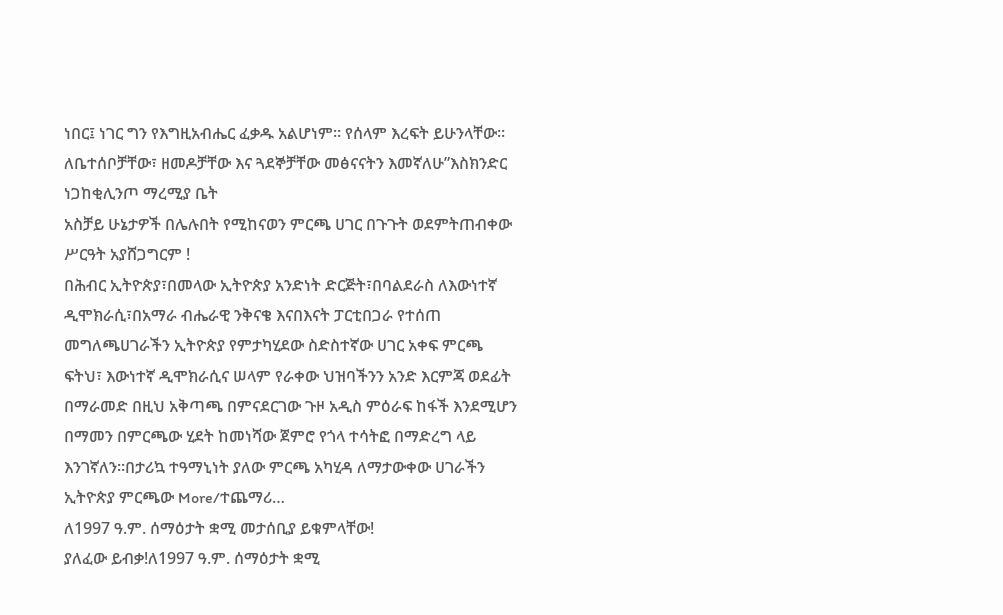ነበር፤ ነገር ግን የእግዚአብሔር ፈቃዱ አልሆነም። የሰላም እረፍት ይሁንላቸው። ለቤተሰቦቻቸው፣ ዘመዶቻቸው እና ጓደኞቻቸው መፅናናትን እመኛለሁ”እስክንድር ነጋከቂሊንጦ ማረሚያ ቤት
አስቻይ ሁኔታዎች በሌሉበት የሚከናወን ምርጫ ሀገር በጉጉት ወደምትጠብቀው ሥርዓት አያሸጋግርም !
በሕብር ኢትዮጵያ፣በመላው ኢትዮጵያ አንድነት ድርጅት፣በባልደራስ ለእውነተኛ ዲሞክራሲ፣በአማራ ብሔራዊ ንቅናቄ እናበእናት ፓርቲበጋራ የተሰጠ መግለጫሀገራችን ኢትዮጵያ የምታካሂደው ስድስተኛው ሀገር አቀፍ ምርጫ ፍትህ፣ እውነተኛ ዲሞክራሲና ሠላም የራቀው ህዝባችንን አንድ እርምጃ ወደፊት በማራመድ በዚህ አቅጣጫ በምናደርገው ጉዞ አዲስ ምዕራፍ ከፋች እንደሚሆን በማመን በምርጫው ሂደት ከመነሻው ጀምሮ የጎላ ተሳትፎ በማድረግ ላይ እንገኛለን፡፡በታሪኳ ተዓማኒነት ያለው ምርጫ አካሂዳ ለማታውቀው ሀገራችን ኢትዮጵያ ምርጫው More/ተጨማሪ…
ለ1997 ዓ.ም. ሰማዕታት ቋሚ መታሰቢያ ይቁምላቸው!
ያለፈው ይብቃ!ለ1997 ዓ.ም. ሰማዕታት ቋሚ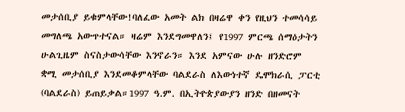መታሰቢያ ይቁምላቸው!ባለፈው አመት ልክ በዛሬዋ ቀን የዚህን ተመሳሳይ መግለጫ አውጥተናል። ዛሬም እንደግመዋለን፤ የ1997 ምርጫ ሰማዕታትን ሁልጊዜም ስናስታውሳቸው እንኖራን። እንደ አምናው ሁሉ ዘንድሮም ቋሚ መታሰቢያ እንደመቆምላቸው ባልደራስ ለእውነተኛ ዴሞክራሲ ፓርቲ (ባልደራስ) ይጠይቃል።1997 ዓ.ም. በኢትዮጵያውያን ዘንድ በዘመናት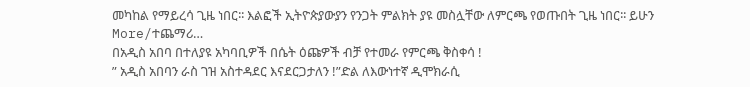መካከል የማይረሳ ጊዜ ነበር፡፡ እልፎች ኢትዮጵያውያን የንጋት ምልክት ያዩ መስሏቸው ለምርጫ የወጡበት ጊዜ ነበር፡፡ ይሁን More/ተጨማሪ…
በአዲስ አበባ በተለያዩ አካባቢዎች በሴት ዕጩዎች ብቻ የተመራ የምርጫ ቅስቀሳ !
” አዲስ አበባን ራስ ገዝ አስተዳደር እናደርጋታለን !”ድል ለእውነተኛ ዲሞክራሲ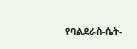የባልደራስ-ሴት-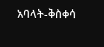አባላት-ቅስቀሳ